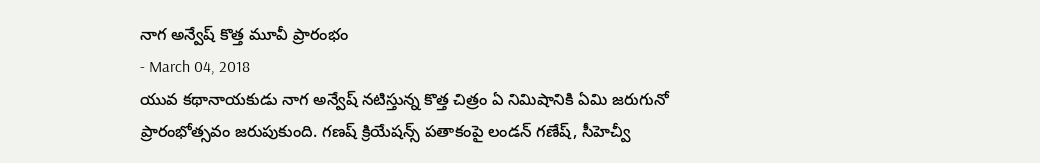నాగ అన్వేష్ కొత్త మూవీ ప్రారంభం
- March 04, 2018
యువ కథానాయకుడు నాగ అన్వేష్ నటిస్తున్న కొత్త చిత్రం ఏ నిమిషానికి ఏమి జరుగునో ప్రారంభోత్సవం జరుపుకుంది. గణష్ క్రియేషన్స్ పతాకంపై లండన్ గణేష్, సీహెచ్వీ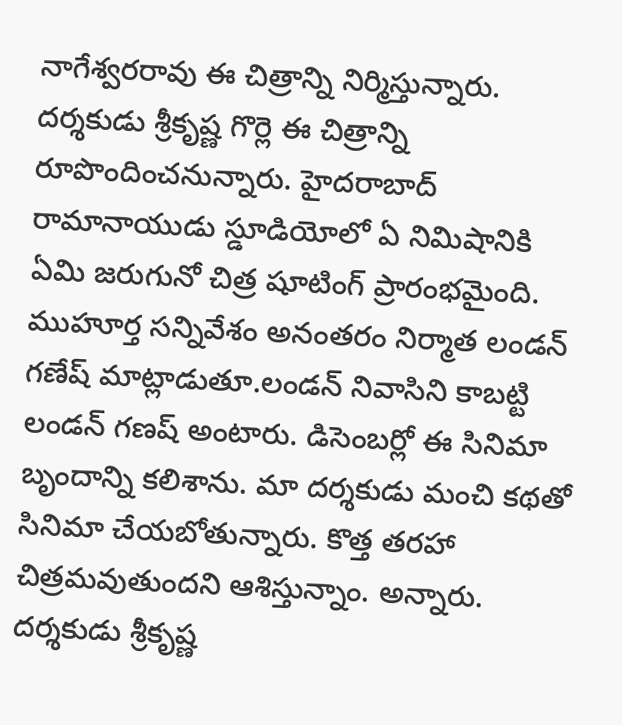నాగేశ్వరరావు ఈ చిత్రాన్ని నిర్మిస్తున్నారు. దర్శకుడు శ్రీకృష్ణ గొర్లె ఈ చిత్రాన్ని రూపొందించనున్నారు. హైదరాబాద్ రామానాయుడు స్డూడియోలో ఏ నిమిషానికి ఏమి జరుగునో చిత్ర షూటింగ్ ప్రారంభమైంది. ముహూర్త సన్నివేశం అనంతరం నిర్మాత లండన్ గణేష్ మాట్లాడుతూ.లండన్ నివాసిని కాబట్టి లండన్ గణష్ అంటారు. డిసెంబర్లో ఈ సినిమా బృందాన్ని కలిశాను. మా దర్శకుడు మంచి కథతో సినిమా చేయబోతున్నారు. కొత్త తరహా చిత్రమవుతుందని ఆశిస్తున్నాం. అన్నారు. దర్శకుడు శ్రీకృష్ణ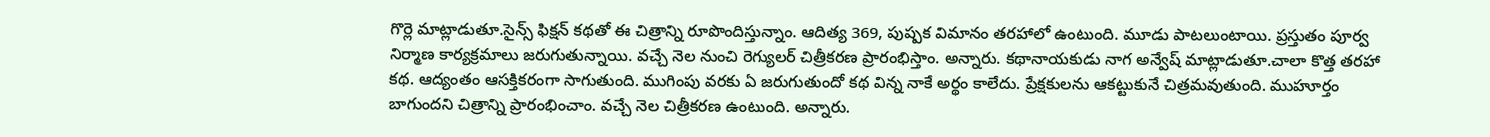గొర్లె మాట్లాడుతూ.సైన్స్ ఫిక్షన్ కథతో ఈ చిత్రాన్ని రూపొందిస్తున్నాం. ఆదిత్య 369, పుష్పక విమానం తరహాలో ఉంటుంది. మూడు పాటలుంటాయి. ప్రస్తుతం పూర్వ నిర్మాణ కార్యక్రమాలు జరుగుతున్నాయి. వచ్చే నెల నుంచి రెగ్యులర్ చిత్రీకరణ ప్రారంభిస్తాం. అన్నారు. కథానాయకుడు నాగ అన్వేష్ మాట్లాడుతూ.చాలా కొత్త తరహా కథ. ఆద్యంతం ఆసక్తికరంగా సాగుతుంది. ముగింపు వరకు ఏ జరుగుతుందో కథ విన్న నాకే అర్థం కాలేదు. ప్రేక్షకులను ఆకట్టుకునే చిత్రమవుతుంది. ముహూర్తం బాగుందని చిత్రాన్ని ప్రారంభించాం. వచ్చే నెల చిత్రీకరణ ఉంటుంది. అన్నారు.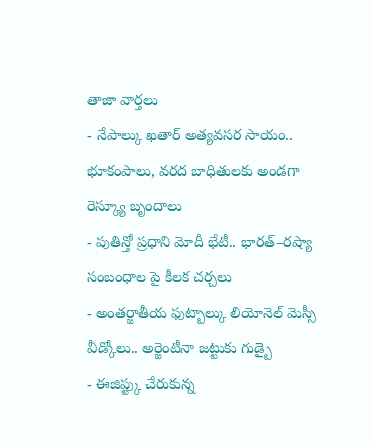తాజా వార్తలు
- నేపాల్కు ఖతార్ అత్యవసర సాయం.. భూకంపాలు, వరద బాధితులకు అండగా రెస్క్యూ బృందాలు
- పుతిన్తో ప్రధాని మోదీ భేటీ.. భారత్–రష్యా సంబంధాల పై కీలక చర్చలు
- అంతర్జాతీయ ఫుట్బాల్కు లియోనెల్ మెస్సీ వీడ్కోలు.. అర్జెంటీనా జట్టుకు గుడ్బై
- ఈజిప్ట్కు చేరుకున్న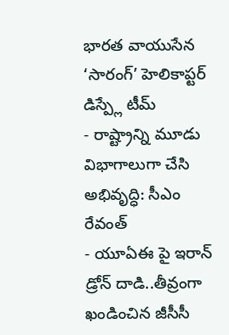భారత వాయుసేన ‘సారంగ్’ హెలికాప్టర్ డిస్ప్లే టీమ్
- రాష్ట్రాన్ని మూడు విభాగాలుగా చేసి అభివృద్ధి: సీఎం రేవంత్
- యూఏఈ పై ఇరాన్ డ్రోన్ దాడి..తీవ్రంగా ఖండించిన జీసీసీ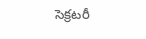సెక్రటరీ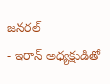జనరల్
- ఇరాన్ అధ్యక్షుడితో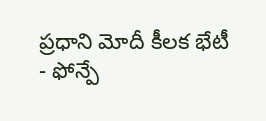ప్రధాని మోదీ కీలక భేటీ
- ఫోన్పే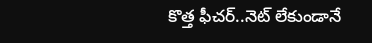కొత్త ఫీచర్..నెట్ లేకుండానే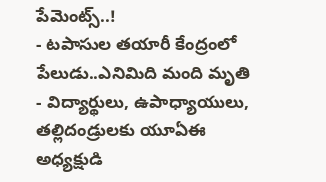పేమెంట్స్..!
- టపాసుల తయారీ కేంద్రంలో పేలుడు..ఎనిమిది మంది మృతి
- విద్యార్థులు, ఉపాధ్యాయులు, తల్లిదండ్రులకు యూఏఈ అధ్యక్షుడి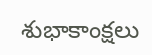శుభాకాంక్షలు